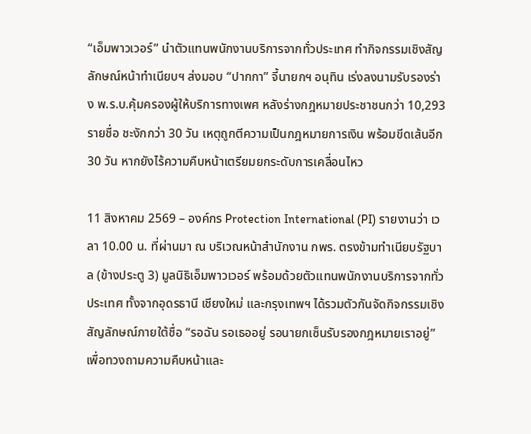“เอ็มพาวเวอร์” นำตัวแทนพนักงานบริการจากทั่วประเทศ ทำกิจกรรมเชิงสัญลักษณ์หน้าทำเนียบฯ ส่งมอบ “ปากกา” จี้นายกฯ อนุทิน เร่งลงนามรับรองร่าง พ.ร.บ.คุ้มครองผู้ให้บริการทางเพศ หลังร่างกฎหมายประชาชนกว่า 10,293 รายชื่อ ชะงักกว่า 30 วัน เหตุถูกตีความเป็นกฎหมายการเงิน พร้อมขีดเส้นอีก 30 วัน หากยังไร้ความคืบหน้าเตรียมยกระดับการเคลื่อนไหว

11 สิงหาคม 2569 – องค์กร Protection International (PI) รายงานว่า เวลา 10.00 น. ที่ผ่านมา ณ บริเวณหน้าสำนักงาน กพร. ตรงข้ามทำเนียบรัฐบาล (ข้างประตู 3) มูลนิธิเอ็มพาวเวอร์ พร้อมด้วยตัวแทนพนักงานบริการจากทั่วประเทศ ทั้งจากอุดรธานี เชียงใหม่ และกรุงเทพฯ ได้รวมตัวกันจัดกิจกรรมเชิงสัญลักษณ์ภายใต้ชื่อ “รอฉัน รอเธออยู่ รอนายกเซ็นรับรองกฎหมายเราอยู่” เพื่อทวงถามความคืบหน้าและ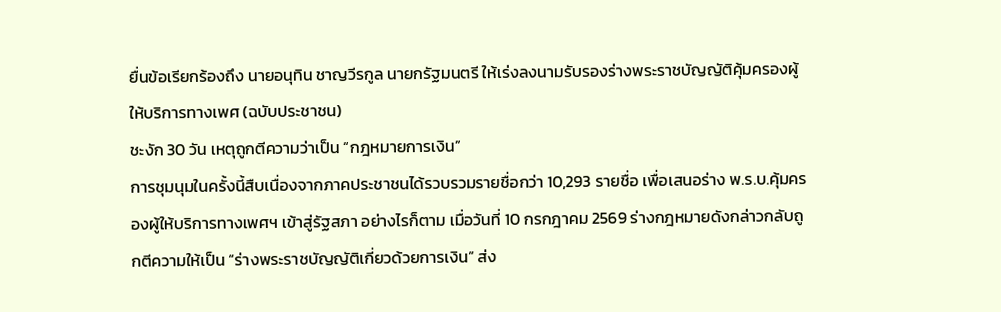ยื่นข้อเรียกร้องถึง นายอนุทิน ชาญวีรกูล นายกรัฐมนตรี ให้เร่งลงนามรับรองร่างพระราชบัญญัติคุ้มครองผู้ให้บริการทางเพศ (ฉบับประชาชน)
ชะงัก 30 วัน เหตุถูกตีความว่าเป็น “กฎหมายการเงิน”
การชุมนุมในครั้งนี้สืบเนื่องจากภาคประชาชนได้รวบรวมรายชื่อกว่า 10,293 รายชื่อ เพื่อเสนอร่าง พ.ร.บ.คุ้มครองผู้ให้บริการทางเพศฯ เข้าสู่รัฐสภา อย่างไรก็ตาม เมื่อวันที่ 10 กรกฎาคม 2569 ร่างกฎหมายดังกล่าวกลับถูกตีความให้เป็น “ร่างพระราชบัญญัติเกี่ยวด้วยการเงิน” ส่ง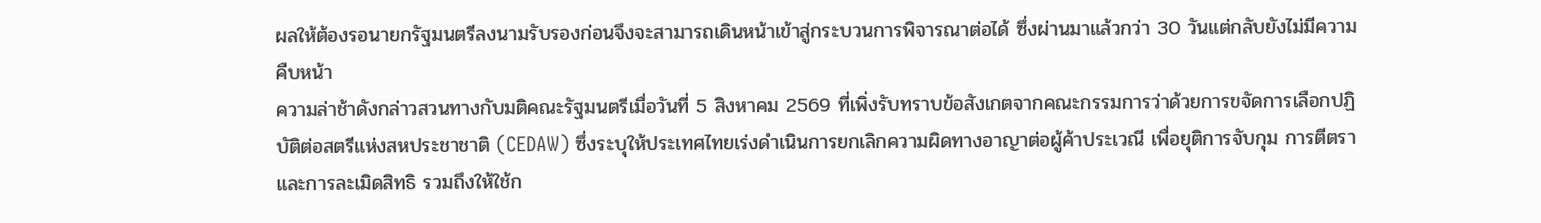ผลให้ต้องรอนายกรัฐมนตรีลงนามรับรองก่อนจึงจะสามารถเดินหน้าเข้าสู่กระบวนการพิจารณาต่อได้ ซึ่งผ่านมาแล้วกว่า 30 วันแต่กลับยังไม่มีความคืบหน้า
ความล่าช้าดังกล่าวสวนทางกับมติคณะรัฐมนตรีเมื่อวันที่ 5 สิงหาคม 2569 ที่เพิ่งรับทราบข้อสังเกตจากคณะกรรมการว่าด้วยการขจัดการเลือกปฏิบัติต่อสตรีแห่งสหประชาชาติ (CEDAW) ซึ่งระบุให้ประเทศไทยเร่งดำเนินการยกเลิกความผิดทางอาญาต่อผู้ค้าประเวณี เพื่อยุติการจับกุม การตีตรา และการละเมิดสิทธิ รวมถึงให้ใช้ก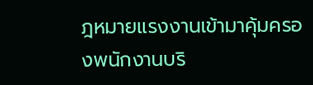ฎหมายแรงงานเข้ามาคุ้มครองพนักงานบริ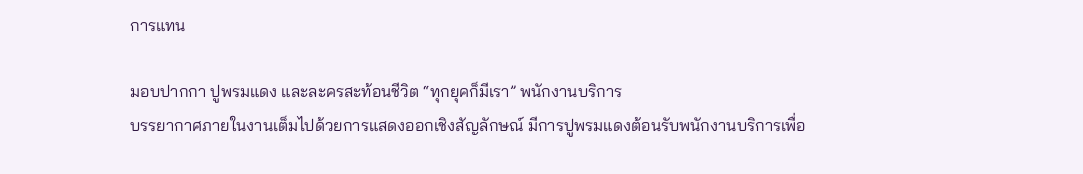การแทน

มอบปากกา ปูพรมแดง และละครสะท้อนชีวิต “ทุกยุคก็มีเรา” พนักงานบริการ
บรรยากาศภายในงานเต็มไปด้วยการแสดงออกเชิงสัญลักษณ์ มีการปูพรมแดงต้อนรับพนักงานบริการเพื่อ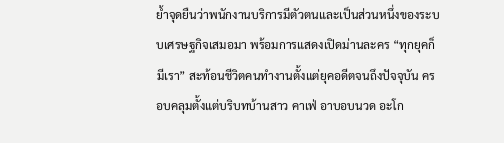ย้ำจุดยืนว่าพนักงานบริการมีตัวตนและเป็นส่วนหนึ่งของระบบเศรษฐกิจเสมอมา พร้อมการแสดงเปิดม่านละคร “ทุกยุคก็มีเรา” สะท้อนชีวิตคนทำงานตั้งแต่ยุคอดีตจนถึงปัจจุบัน ครอบคลุมตั้งแต่บริบทบ้านสาว คาเฟ่ อาบอบนวด อะโก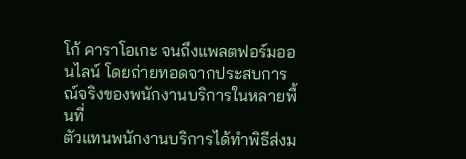โก้ คาราโอเกะ จนถึงแพลตฟอร์มออนไลน์ โดยถ่ายทอดจากประสบการณ์จริงของพนักงานบริการในหลายพื้นที่
ตัวแทนพนักงานบริการได้ทำพิธีส่งม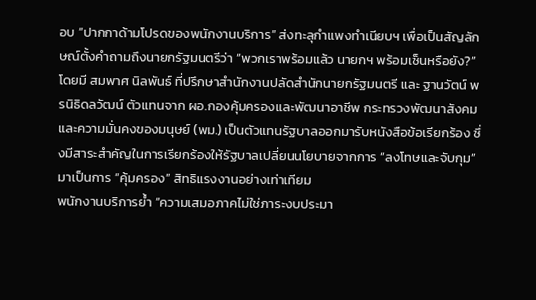อบ “ปากกาด้ามโปรดของพนักงานบริการ” ส่งทะลุกำแพงทำเนียบฯ เพื่อเป็นสัญลักษณ์ตั้งคำถามถึงนายกรัฐมนตรีว่า “พวกเราพร้อมแล้ว นายกฯ พร้อมเซ็นหรือยัง?” โดยมี สมพาศ นิลพันธ์ ที่ปรึกษาสำนักงานปลัดสำนักนายกรัฐมนตรี และ ฐานวัตน์ พรนิธิดลวัฒน์ ตัวแทนจาก ผอ.กองคุ้มครองและพัฒนาอาชีพ กระทรวงพัฒนาสังคมและความมั่นคงของมนุษย์ (พม.) เป็นตัวแทนรัฐบาลออกมารับหนังสือข้อเรียกร้อง ซึ่งมีสาระสำคัญในการเรียกร้องให้รัฐบาลเปลี่ยนนโยบายจากการ “ลงโทษและจับกุม” มาเป็นการ “คุ้มครอง” สิทธิแรงงานอย่างเท่าเทียม
พนักงานบริการย้ำ “ความเสมอภาคไม่ใช่ภาระงบประมา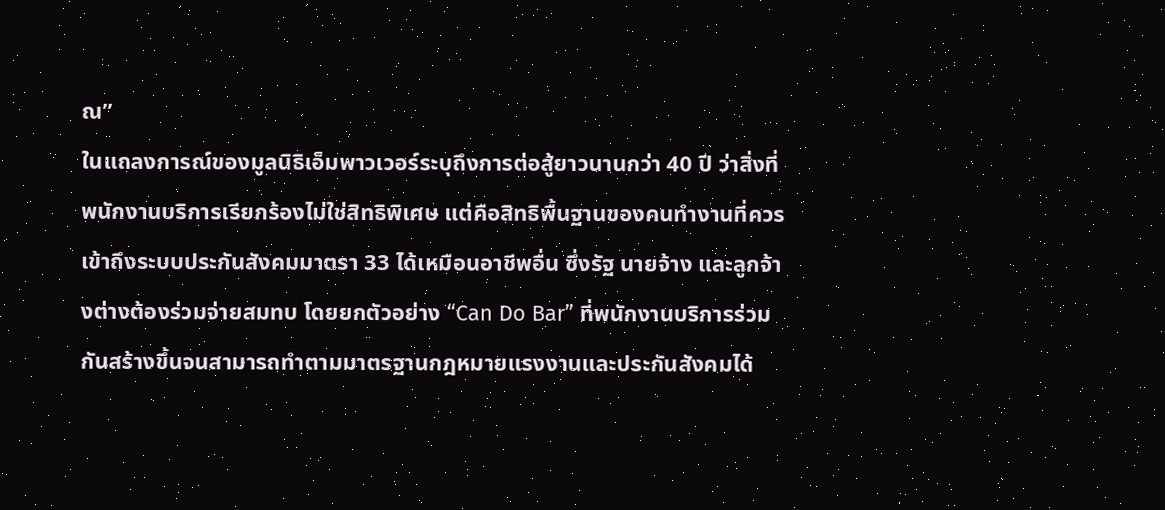ณ”
ในแถลงการณ์ของมูลนิธิเอ็มพาวเวอร์ระบุถึงการต่อสู้ยาวนานกว่า 40 ปี ว่าสิ่งที่พนักงานบริการเรียกร้องไม่ใช่สิทธิพิเศษ แต่คือสิทธิพื้นฐานของคนทำงานที่ควรเข้าถึงระบบประกันสังคมมาตรา 33 ได้เหมือนอาชีพอื่น ซึ่งรัฐ นายจ้าง และลูกจ้างต่างต้องร่วมจ่ายสมทบ โดยยกตัวอย่าง “Can Do Bar” ที่พนักงานบริการร่วมกันสร้างขึ้นจนสามารถทำตามมาตรฐานกฎหมายแรงงานและประกันสังคมได้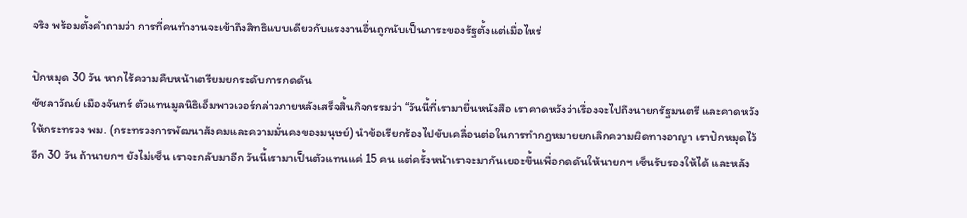จริง พร้อมตั้งคำถามว่า การที่คนทำงานจะเข้าถึงสิทธิแบบเดียวกับแรงงานอื่นถูกนับเป็นภาระของรัฐตั้งแต่เมื่อไหร่

ปักหมุด 30 วัน หากไร้ความคืบหน้าเตรียมยกระดับการกดดัน
ชัชลาวัณย์ เมืองจันทร์ ตัวแทนมูลนิธิเอ็มพาวเวอร์กล่าวภายหลังเสร็จสิ้นกิจกรรมว่า “วันนี้ที่เรามายื่นหนังสือ เราคาดหวังว่าเรื่องจะไปถึงนายกรัฐมนตรี และคาดหวังให้กระทรวง พม. (กระทรวงการพัฒนาสังคมและความมั่นคงของมนุษย์) นำข้อเรียกร้องไปขับเคลื่อนต่อในการทำกฎหมายยกเลิกความผิดทางอาญา เราปักหมุดไว้อีก 30 วัน ถ้านายกฯ ยังไม่เซ็น เราจะกลับมาอีก วันนี้เรามาเป็นตัวแทนแค่ 15 คน แต่ครั้งหน้าเราจะมากันเยอะขึ้นเพื่อกดดันให้นายกฯ เซ็นรับรองให้ได้ และหลัง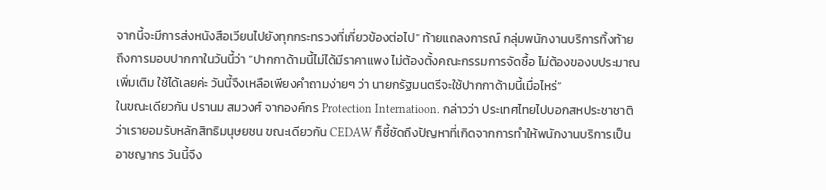จากนี้จะมีการส่งหนังสือเวียนไปยังทุกกระทรวงที่เกี่ยวข้องต่อไป” ท้ายแถลงการณ์ กลุ่มพนักงานบริการทิ้งท้ายถึงการมอบปากกาในวันนี้ว่า “ปากกาด้ามนี้ไม่ได้มีราคาแพง ไม่ต้องตั้งคณะกรรมการจัดซื้อ ไม่ต้องของบประมาณเพิ่มเติม ใช้ได้เลยค่ะ วันนี้จึงเหลือเพียงคำถามง่ายๆ ว่า นายกรัฐมนตรีจะใช้ปากกาด้ามนี้เมื่อไหร่”
ในขณะเดียวกัน ปรานม สมวงศ์ จากองค์กร Protection Internatioon. กล่าวว่า ประเทศไทยไปบอกสหประชาชาติว่าเรายอมรับหลักสิทธิมนุษยชน ขณะเดียวกัน CEDAW ก็ชี้ชัดถึงปัญหาที่เกิดจากการทำให้พนักงานบริการเป็นอาชญากร วันนี้จึง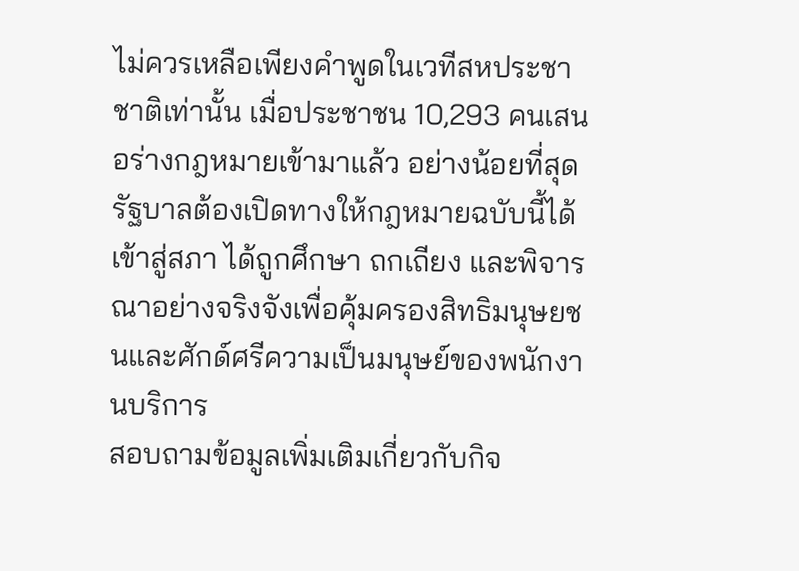ไม่ควรเหลือเพียงคำพูดในเวทีสหประชาชาติเท่านั้น เมื่อประชาชน 10,293 คนเสนอร่างกฎหมายเข้ามาแล้ว อย่างน้อยที่สุดรัฐบาลต้องเปิดทางให้กฎหมายฉบับนี้ได้เข้าสู่สภา ได้ถูกศึกษา ถกเถียง และพิจารณาอย่างจริงจังเพื่อคุ้มครองสิทธิมนุษยชนและศักด์ศรีความเป็นมนุษย์ของพนักงานบริการ
สอบถามข้อมูลเพิ่มเติมเกี่ยวกับกิจ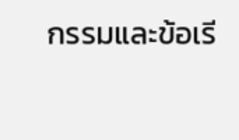กรรมและข้อเรี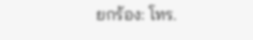ยกร้อง: โทร.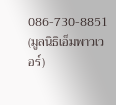086-730-8851 (มูลนิธิเอ็มพาวเวอร์)